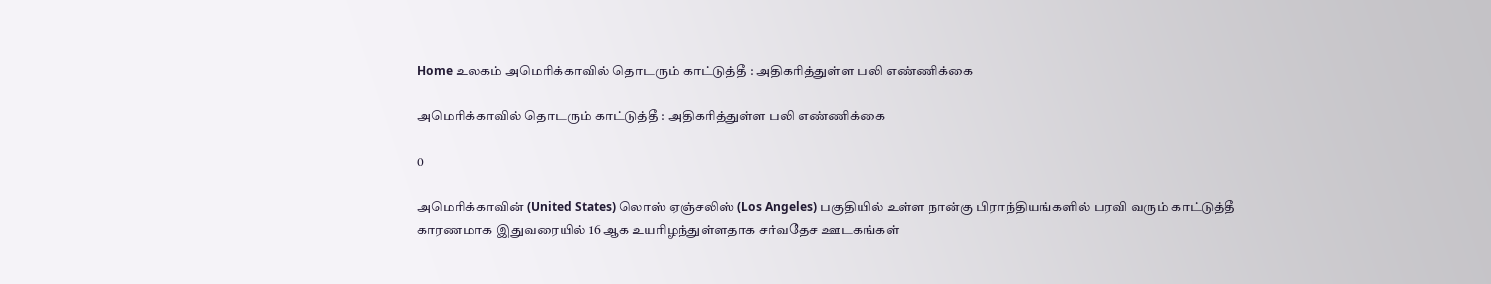Home உலகம் அமெரிக்காவில் தொடரும் காட்டுத்தீ : அதிகரித்துள்ள பலி எண்ணிக்கை

அமெரிக்காவில் தொடரும் காட்டுத்தீ : அதிகரித்துள்ள பலி எண்ணிக்கை

0

அமெரிக்காவின் (United States) லொஸ் ஏஞ்சலிஸ் (Los Angeles) பகுதியில் உள்ள நான்கு பிராந்தியங்களில் பரவி வரும் காட்டுத்தீ காரணமாக இதுவரையில் 16 ஆக உயரிழந்துள்ளதாக சர்வதேச ஊடகங்கள்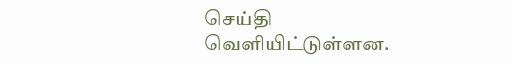செய்தி வெளியிட்டுள்ளன.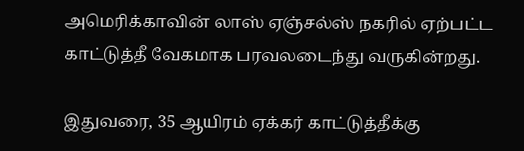அமெரிக்காவின் லாஸ் ஏஞ்சல்ஸ் நகரில் ஏற்பட்ட காட்டுத்தீ வேகமாக பரவலடைந்து வருகின்றது.

இதுவரை, 35 ஆயிரம் ஏக்கர் காட்டுத்தீக்கு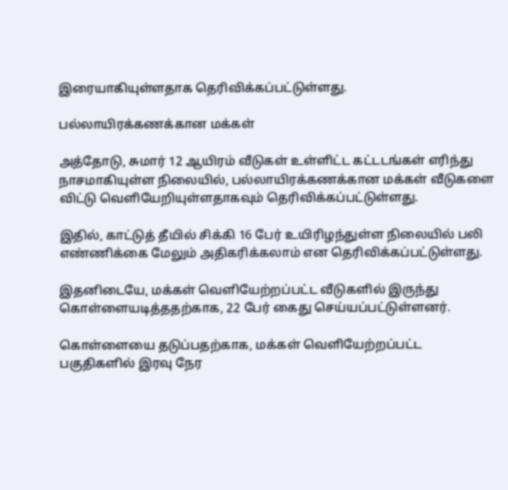இரையாகியுள்ளதாக தெரிவிக்கப்பட்டுள்ளது.

பல்லாயிரக்கணக்கான மக்கள்

அத்தோடு, சுமார் 12 ஆயிரம் வீடுகள் உள்ளிட்ட கட்டடங்கள் எரிந்து நாசமாகியுள்ள நிலையில், பல்லாயிரக்கணக்கான மக்கள் வீடுகளை விட்டு வெளியேறியுள்ளதாகவும் தெரிவிக்கப்பட்டுள்ளது.

இதில், காட்டுத் தீயில் சிக்கி 16 பேர் உயிரிழந்துள்ள நிலையில் பலி எண்ணிக்கை மேலும் அதிகரிக்கலாம் என தெரிவிக்கப்பட்டுள்ளது.

இதனிடையே, மக்கள் வெளியேற்றப்பட்ட வீடுகளில் இருந்து கொள்ளையடித்ததற்காக, 22 பேர் கைது செய்யப்பட்டுள்ளனர்.

கொள்ளையை தடுப்பதற்காக, மக்கள் வெளியேற்றப்பட்ட பகுதிகளில் இரவு நேர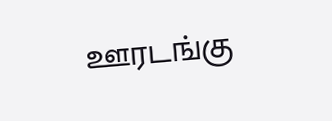ஊரடங்கு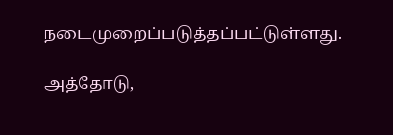நடைமுறைப்படுத்தப்பட்டுள்ளது.

அத்தோடு,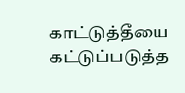காட்டுத்தீயை கட்டுப்படுத்த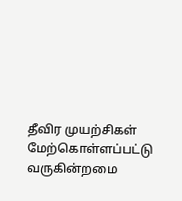தீவிர முயற்சிகள் மேற்கொள்ளப்பட்டு வருகின்றமை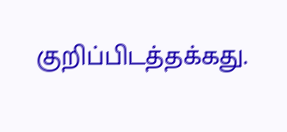குறிப்பிடத்தக்கது.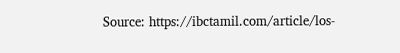Source: https://ibctamil.com/article/los-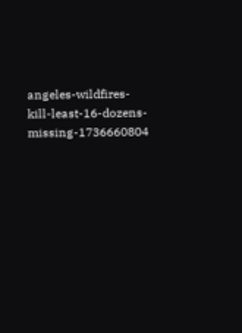angeles-wildfires-kill-least-16-dozens-missing-1736660804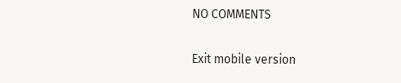NO COMMENTS

Exit mobile version